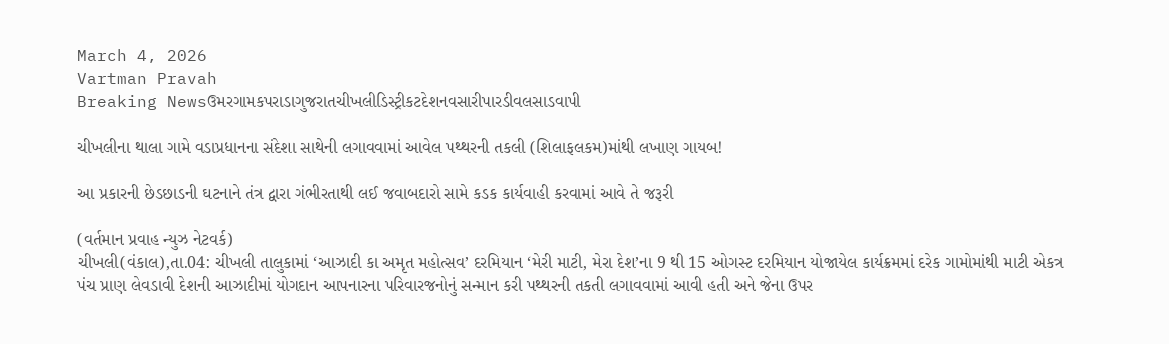March 4, 2026
Vartman Pravah
Breaking Newsઉમરગામકપરાડાગુજરાતચીખલીડિસ્ટ્રીકટદેશનવસારીપારડીવલસાડવાપી

ચીખલીના થાલા ગામે વડાપ્રધાનના સંદેશા સાથેની લગાવવામાં આવેલ પથ્‍થરની તકલી (શિલાફલકમ)માંથી લખાણ ગાયબ!

આ પ્રકારની છેડછાડની ઘટનાને તંત્ર દ્વારા ગંભીરતાથી લઈ જવાબદારો સામે કડક કાર્યવાહી કરવામાં આવે તે જરૂરી

(વર્તમાન પ્રવાહ ન્‍યુઝ નેટવર્ક)
ચીખલી(વંકાલ),તા.04: ચીખલી તાલુકામાં ‘આઝાદી કા અમૃત મહોત્‍સવ’ દરમિયાન ‘મેરી માટી, મેરા દેશ’ના 9 થી 15 ઓગસ્‍ટ દરમિયાન યોજાયેલ કાર્યક્રમમાં દરેક ગામોમાંથી માટી એકત્ર પંચ પ્રાણ લેવડાવી દેશની આઝાદીમાં યોગદાન આપનારના પરિવારજનોનું સન્‍માન કરી પથ્‍થરની તકતી લગાવવામાં આવી હતી અને જેના ઉપર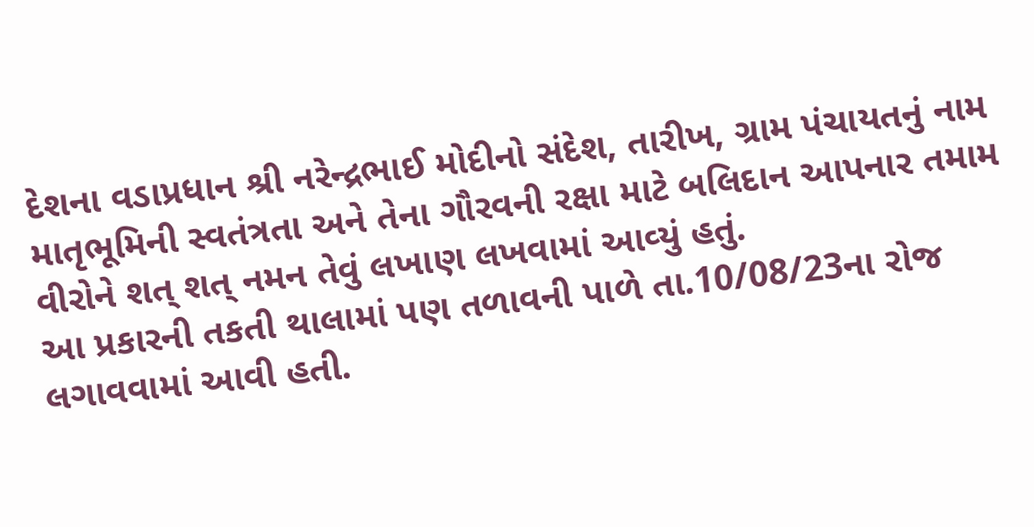દેશના વડાપ્રધાન શ્રી નરેન્‍દ્રભાઈ મોદીનો સંદેશ, તારીખ, ગ્રામ પંચાયતનું નામ માતૃભૂમિની સ્‍વતંત્રતા અને તેના ગૌરવની રક્ષા માટે બલિદાન આપનાર તમામ વીરોને શત્‌ શત્‌ નમન તેવું લખાણ લખવામાં આવ્‍યું હતું.
આ પ્રકારની તકતી થાલામાં પણ તળાવની પાળે તા.10/08/23ના રોજ લગાવવામાં આવી હતી.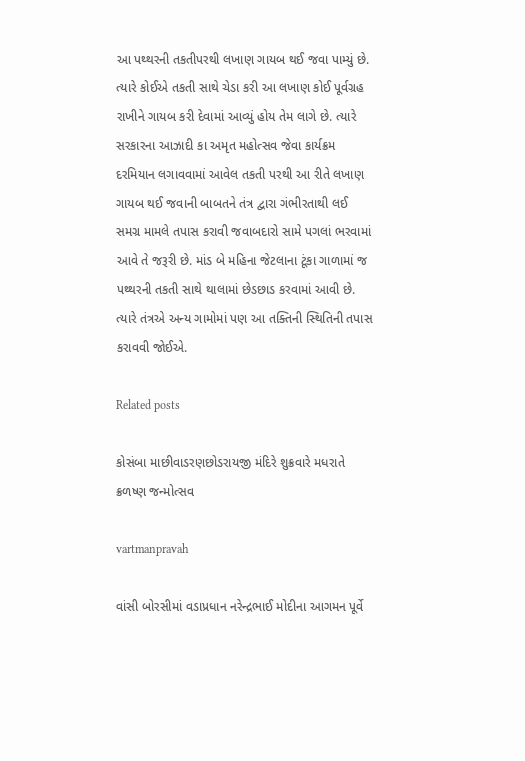આ પથ્‍થરની તકતીપરથી લખાણ ગાયબ થઈ જવા પામ્‍યું છે. ત્‍યારે કોઈએ તકતી સાથે ચેડા કરી આ લખાણ કોઈ પૂર્વગ્રહ રાખીને ગાયબ કરી દેવામાં આવ્‍યું હોય તેમ લાગે છે. ત્‍યારે સરકારના આઝાદી કા અમૃત મહોત્‍સવ જેવા કાર્યક્રમ દરમિયાન લગાવવામાં આવેલ તકતી પરથી આ રીતે લખાણ ગાયબ થઈ જવાની બાબતને તંત્ર દ્વારા ગંભીરતાથી લઈ સમગ્ર મામલે તપાસ કરાવી જવાબદારો સામે પગલાં ભરવામાં આવે તે જરૂરી છે. માંડ બે મહિના જેટલાના ટૂંકા ગાળામાં જ પથ્‍થરની તકતી સાથે થાલામાં છેડછાડ કરવામાં આવી છે. ત્‍યારે તંત્રએ અન્‍ય ગામોમાં પણ આ તક્‍તિની સ્‍થિતિની તપાસ કરાવવી જોઈએ.

Related posts

કોસંબા માછીવાડરણછોડરાયજી મંદિરે શુક્રવારે મધરાતે ક્રળષ્‍ણ જન્‍મોત્‍સવ

vartmanpravah

વાંસી બોરસીમાં વડાપ્રધાન નરેન્‍દ્રભાઈ મોદીના આગમન પૂર્વે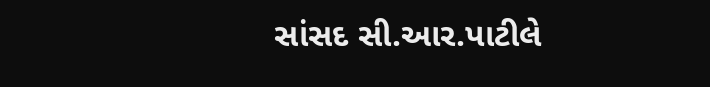સાંસદ સી.આર.પાટીલે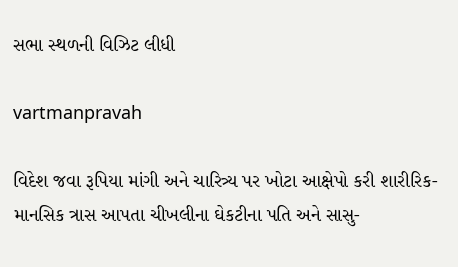સભા સ્‍થળની વિઝિટ લીધી

vartmanpravah

વિદેશ જવા રૂપિયા માંગી અને ચારિત્ર્ય પર ખોટા આક્ષેપો કરી શારીરિક-માનસિક ત્રાસ આપતા ચીખલીના ઘેકટીના પતિ અને સાસુ-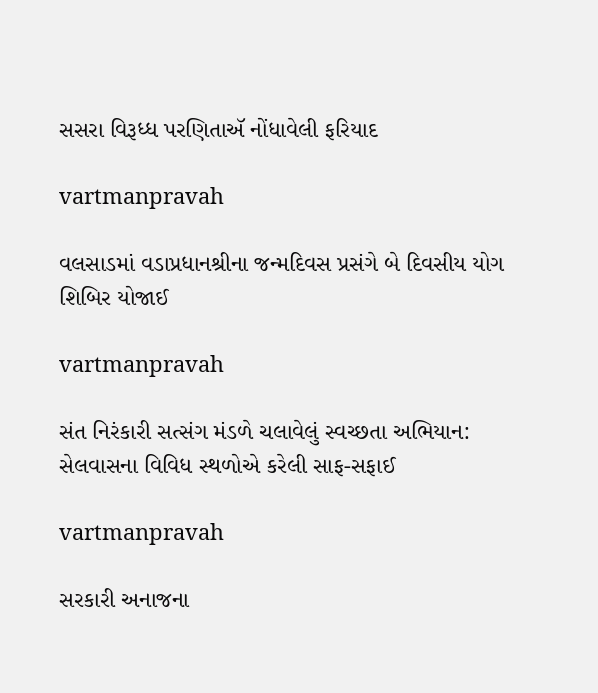સસરા વિરૂધ્ધ પરણિતાઍ નોંધાવેલી ફરિયાદ

vartmanpravah

વલસાડમાં વડાપ્રધાનશ્રીના જન્‍મદિવસ પ્રસંગે બે દિવસીય યોગ શિબિર યોજાઈ

vartmanpravah

સંત નિરંકારી સત્‍સંગ મંડળે ચલાવેલું સ્‍વચ્‍છતા અભિયાન: સેલવાસના વિવિધ સ્‍થળોએ કરેલી સાફ-સફાઈ

vartmanpravah

સરકારી અનાજના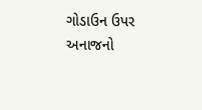ગોડાઉન ઉપર અનાજનો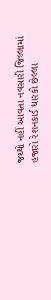જથ્‍થો નહીં આવતા નવસારી જિલ્લામાં હજારો રેશનકાર્ડ ધારકો છેલ્લા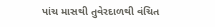પાંચ માસથી તુવેરદાળથી વંચિત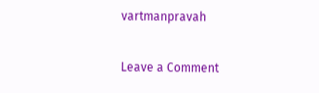vartmanpravah

Leave a Comment